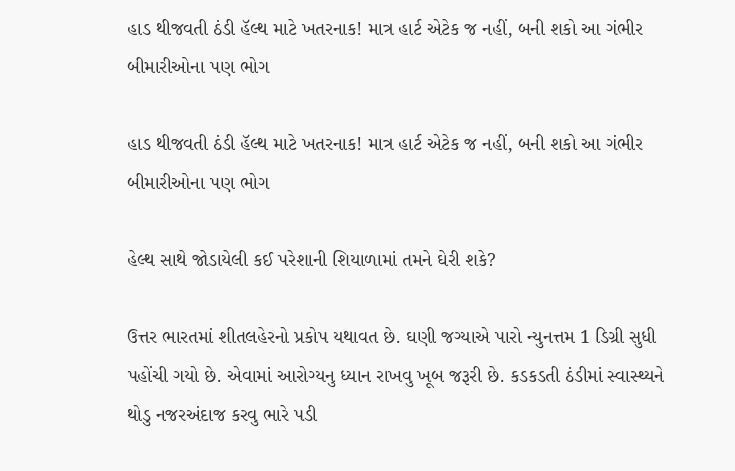હાડ થીજવતી ઠંડી હૅલ્થ માટે ખતરનાક! માત્ર હાર્ટ એટેક જ નહીં, બની શકો આ ગંભીર બીમારીઓના પણ ભોગ

હાડ થીજવતી ઠંડી હૅલ્થ માટે ખતરનાક! માત્ર હાર્ટ એટેક જ નહીં, બની શકો આ ગંભીર બીમારીઓના પણ ભોગ

હેલ્થ સાથે જોડાયેલી કઈ પરેશાની શિયાળામાં તમને ઘેરી શકે?

ઉત્તર ભારતમાં શીતલહેરનો પ્રકોપ યથાવત છે. ઘણી જગ્યાએ પારો ન્યુનત્તમ 1 ડિગ્રી સુધી પહોંચી ગયો છે. એવામાં આરોગ્યનુ ધ્યાન રાખવુ ખૂબ જરૂરી છે. કડકડતી ઠંડીમાં સ્વાસ્થ્યને થોડુ નજરઅંદાજ કરવુ ભારે પડી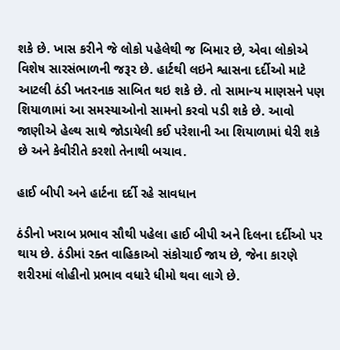શકે છે. ખાસ કરીને જે લોકો પહેલેથી જ બિમાર છે, એવા લોકોએ વિશેષ સારસંભાળની જરૂર છે. હાર્ટથી લઇને શ્વાસના દર્દીઓ માટે આટલી ઠંડી ખતરનાક સાબિત થઇ શકે છે. તો સામાન્ય માણસને પણ શિયાળામાં આ સમસ્યાઓનો સામનો કરવો પડી શકે છે. આવો જાણીએ હેલ્થ સાથે જોડાયેલી કઈ પરેશાની આ શિયાળામાં ઘેરી શકે છે અને કેવીરીતે કરશો તેનાથી બચાવ.

હાઈ બીપી અને હાર્ટના દર્દી રહે સાવધાન

ઠંડીનો ખરાબ પ્રભાવ સૌથી પહેલા હાઈ બીપી અને દિલના દર્દીઓ પર થાય છે. ઠંડીમાં રક્ત વાહિકાઓ સંકોચાઈ જાય છે, જેના કારણે શરીરમાં લોહીનો પ્રભાવ વધારે ધીમો થવા લાગે છે.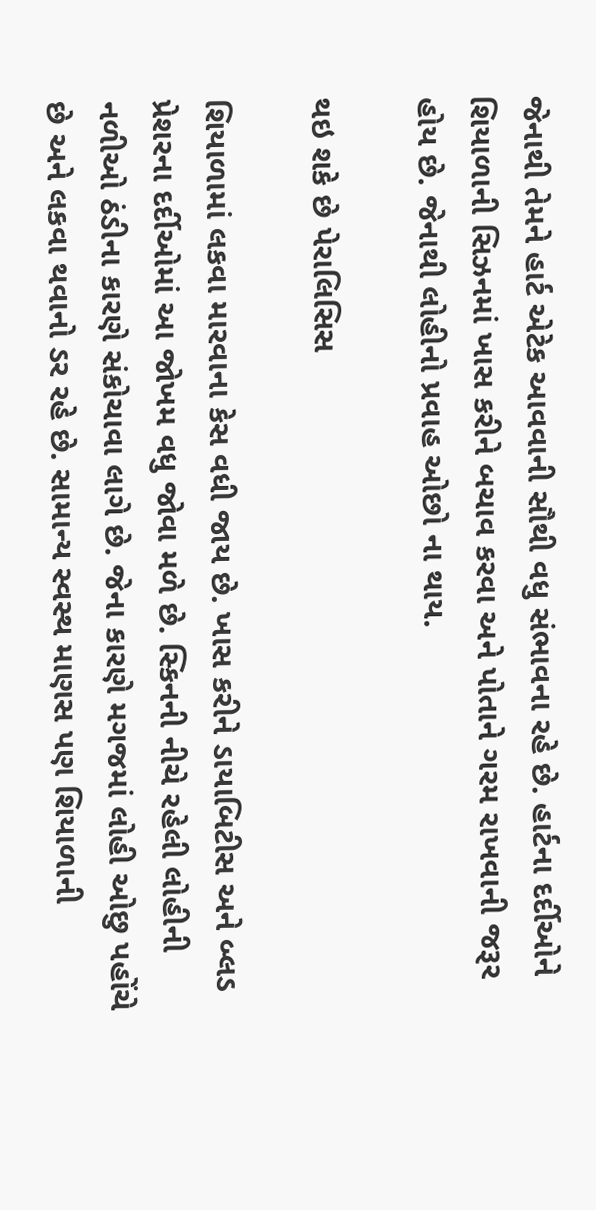જેનાથી તેમને હાર્ટ એટેક આવવાની સૌથી વધુ સંભાવના રહે છે. હાર્ટના દર્દીઓને શિયાળાની સિઝનમાં ખાસ કરીને બચાવ કરવા અને પોતાને ગરમ રાખવાની જરૂર હોય છે. જેનાથી લોહીનો પ્રવાહ ઓછો ના થાય.

થઇ શકે છે પેરાલિસિસ

શિયાળામાં લકવા મારવાના કેસ વધી જાય છે. ખાસ કરીને ડાયાબિટીસ અને બ્લડ પ્રેશરના દર્દીઓમાં આ જોખમ વધુ જોવા મળે છે. સ્કિનની નીચે રહેલી લોહીની નળીઓ ઠંડીના કારણે સંકોચાવા લાગે છે. જેના કારણે મગજમાં લોહી ઓછુ પહોંચે છે અને લકવા થવાનો ડર રહે છે. સામાન્ય સ્વસ્થ માણસ પણ શિયાળાની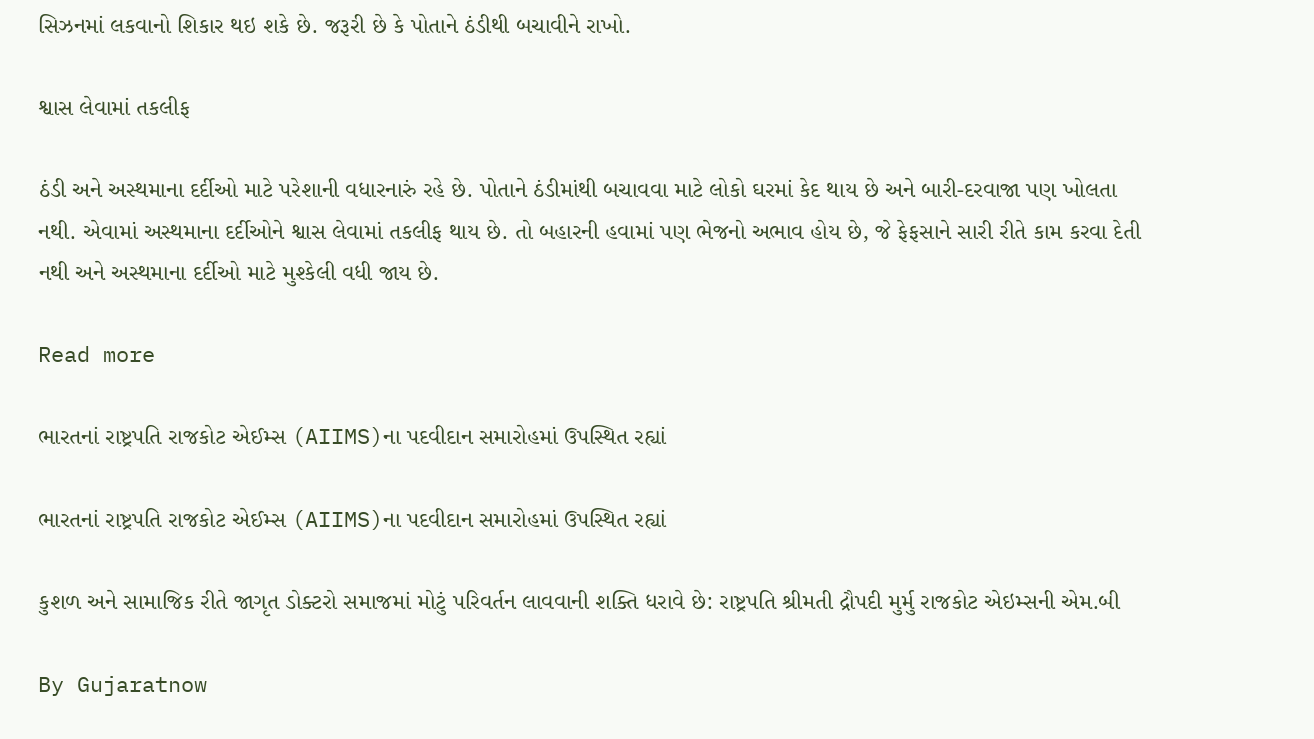સિઝનમાં લકવાનો શિકાર થઇ શકે છે. જરૂરી છે કે પોતાને ઠંડીથી બચાવીને રાખો.

શ્વાસ લેવામાં તકલીફ

ઠંડી અને અસ્થમાના દર્દીઓ માટે પરેશાની વધારનારું રહે છે. પોતાને ઠંડીમાંથી બચાવવા માટે લોકો ઘરમાં કેદ થાય છે અને બારી-દરવાજા પણ ખોલતા નથી. એવામાં અસ્થમાના દર્દીઓને શ્વાસ લેવામાં તકલીફ થાય છે. તો બહારની હવામાં પણ ભેજનો અભાવ હોય છે, જે ફેફસાને સારી રીતે કામ કરવા દેતી નથી અને અસ્થમાના દર્દીઓ માટે મુશ્કેલી વધી જાય છે.

Read more

ભારતનાં રાષ્ટ્રપતિ રાજકોટ એઈમ્સ (AIIMS)ના પદવીદાન સમારોહમાં ઉપસ્થિત રહ્યાં

ભારતનાં રાષ્ટ્રપતિ રાજકોટ એઈમ્સ (AIIMS)ના પદવીદાન સમારોહમાં ઉપસ્થિત રહ્યાં

કુશળ અને સામાજિક રીતે જાગૃત ડોક્ટરો સમાજમાં મોટું પરિવર્તન લાવવાની શક્તિ ધરાવે છે: રાષ્ટ્રપતિ શ્રીમતી દ્રૌપદી મુર્મુ રાજકોટ એઇમ્સની એમ.બી

By Gujaratnow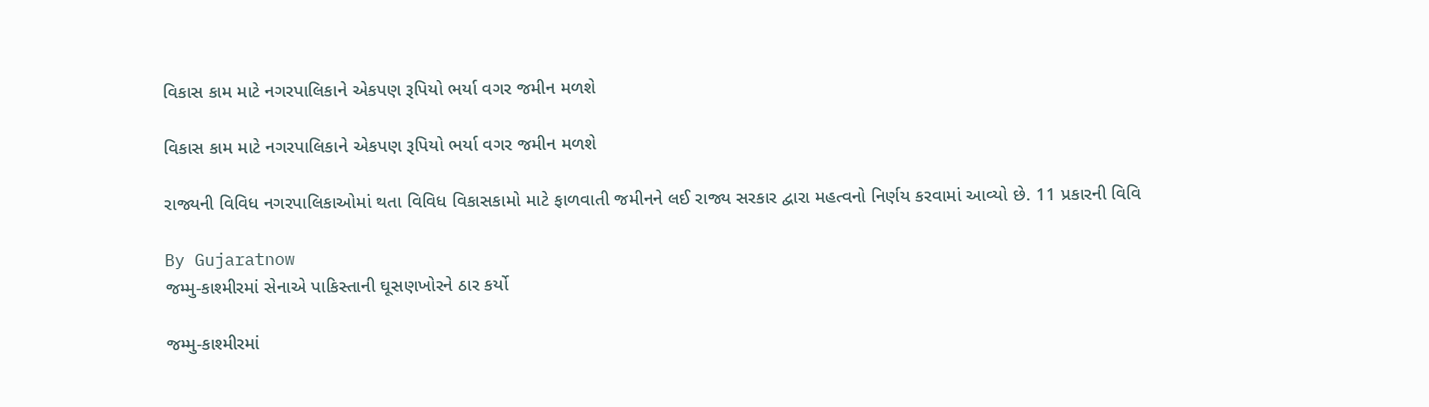વિકાસ કામ માટે નગરપાલિકાને એકપણ રૂપિયો ભર્યા વગર જમીન મળશે

વિકાસ કામ માટે નગરપાલિકાને એકપણ રૂપિયો ભર્યા વગર જમીન મળશે

રાજ્યની વિવિધ નગરપાલિકાઓમાં થતા વિવિધ વિકાસકામો માટે ફાળવાતી જમીનને લઈ રાજ્ય સરકાર દ્વારા મહત્વનો નિર્ણય કરવામાં આવ્યો છે. 11 પ્રકારની વિવિ

By Gujaratnow
જમ્મુ-કાશ્મીરમાં સેનાએ પાકિસ્તાની ઘૂસણખોરને ઠાર કર્યો

જમ્મુ-કાશ્મીરમાં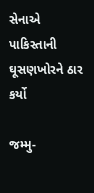સેનાએ પાકિસ્તાની ઘૂસણખોરને ઠાર કર્યો

જમ્મુ-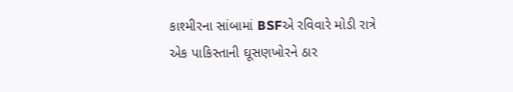કાશ્મીરના સાંબામાં BSFએ રવિવારે મોડી રાત્રે એક પાકિસ્તાની ઘૂસણખોરને ઠાર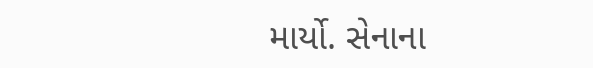માર્યો. સેનાના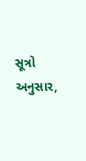સૂત્રો અનુસાર,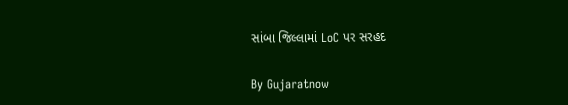સાંબા જિલ્લામાં LoC પર સરહદ

By Gujaratnow